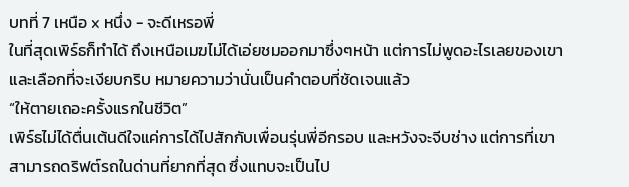บทที่ 7 เหนือ x หนึ่ง - จะดีเหรอพี่
ในที่สุดเพิร์ธก็ทำได้ ถึงเหนือเมฆไม่ได้เอ่ยชมออกมาซึ่งๆหน้า แต่การไม่พูดอะไรเลยของเขาและเลือกที่จะเงียบกริบ หมายความว่านั่นเป็นคำตอบที่ชัดเจนแล้ว
“ให้ตายเถอะครั้งแรกในชีวิต”
เพิร์ธไม่ได้ตื่นเต้นดีใจแค่การได้ไปสักกับเพื่อนรุ่นพี่อีกรอบ และหวังจะจีบช่าง แต่การที่เขาสามารถดริฟต์รถในด่านที่ยากที่สุด ซึ่งแทบจะเป็นไป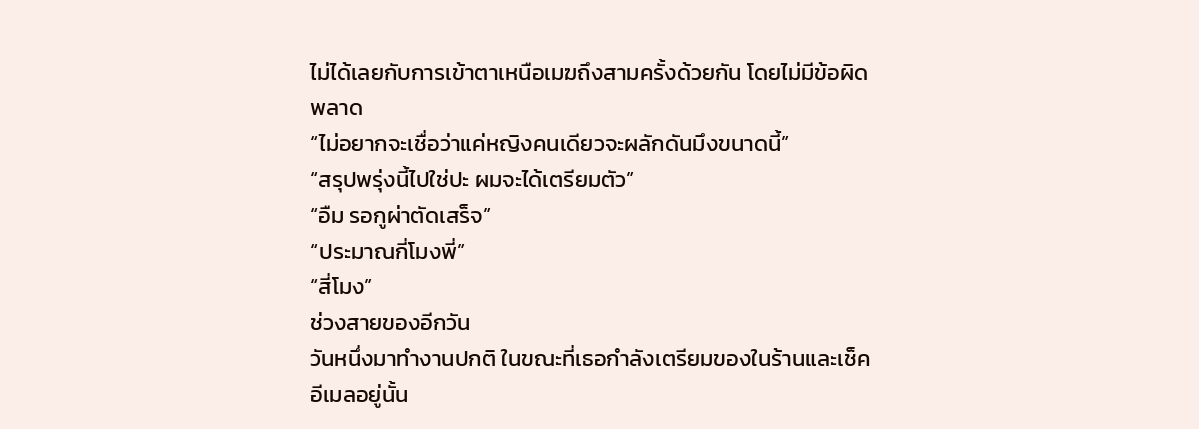ไม่ได้เลยกับการเข้าตาเหนือเมฆถึงสามครั้งด้วยกัน โดยไม่มีข้อผิดพลาด
“ไม่อยากจะเชื่อว่าแค่หญิงคนเดียวจะผลักดันมึงขนาดนี้”
“สรุปพรุ่งนี้ไปใช่ปะ ผมจะได้เตรียมตัว”
“อืม รอกูผ่าตัดเสร็จ”
“ประมาณกี่โมงพี่”
“สี่โมง”
ช่วงสายของอีกวัน
วันหนึ่งมาทำงานปกติ ในขณะที่เธอกำลังเตรียมของในร้านและเช็คอีเมลอยู่นั้น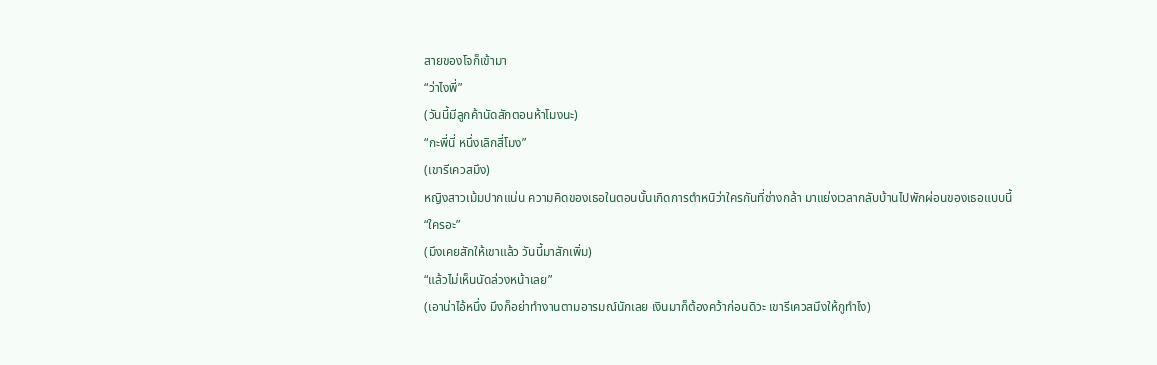สายของโจก็เข้ามา
“ว่าไงพี่”
(วันนี้มีลูกค้านัดสักตอนห้าโมงนะ)
“กะพี่นี่ หนึ่งเลิกสี่โมง”
(เขารีเควสมึง)
หญิงสาวเม้มปากแน่น ความคิดของเธอในตอนนั้นเกิดการตำหนิว่าใครกันที่ช่างกล้า มาแย่งเวลากลับบ้านไปพักผ่อนของเธอแบบนี้
“ใครอะ”
(มึงเคยสักให้เขาแล้ว วันนี้มาสักเพิ่ม)
“แล้วไม่เห็นนัดล่วงหน้าเลย”
(เอาน่าไอ้หนึ่ง มึงก็อย่าทำงานตามอารมณ์นักเลย เงินมาก็ต้องคว้าก่อนดิวะ เขารีเควสมึงให้กูทำไง)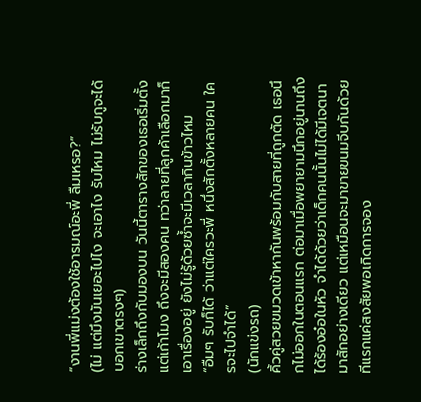“งานพี่แม่งต้องใช้อารมณ์อะพี่ ลืมเหรอ?”
(ไม่ แต่มึงมันเยอะไปไง จะเอาไง รับไหม ไม่รับกูจะได้บอกเขาตรงๆ)
ร่างเล็กถึงกับมองบน วันนี้ตารางสักของเธอเริ่มตั้งแต่เก้าโมง ถึงจะมีสองคน ทว่าลายที่ลูกค้าเลือกมาก็เอาเรื่องอยู่ ยังไม่รู้ด้วยซ้ำจะมีเวลากินข้าวไหม
“อืมๆ รับก็ได้ ว่าแต่ใครวะพี่ หนึ่งสักตั้งหลายคน ใครจะไปจำได้”
(นักแข่งรถ)
คิ้วคู่สวยขมวดเข้าหากันพร้อมกับสายที่ถูกตัด เธอนึกไม่ออกในตอนแรก ต่อมาเมื่อพยายามนึกอยู่นานถึงได้ร้องอ๋อในหัว จำได้ด้วยว่าเด็กคนนั้นไม่ได้มีเจตนามาสักอย่างเดียว แต่เหมือนจะมาขายขนมจีบกันด้วย ทีแรกแค่สงสัยพอเกิดการจอง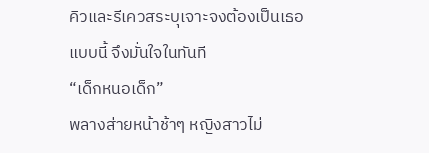คิวและรีเควสระบุเจาะจงต้องเป็นเธอแบบนี้ จึงมั่นใจในทันที
“เด็กหนอเด็ก”
พลางส่ายหน้าช้าๆ หญิงสาวไม่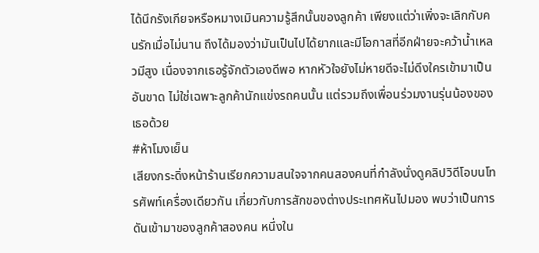ได้นึกรังเกียจหรือหมางเมินความรู้สึกนั้นของลูกค้า เพียงแต่ว่าเพิ่งจะเลิกกับคนรักเมื่อไม่นาน ถึงได้มองว่ามันเป็นไปได้ยากและมีโอกาสที่อีกฝ่ายจะคว้าน้ำเหลวมีสูง เนื่องจากเธอรู้จักตัวเองดีพอ หากหัวใจยังไม่หายดีจะไม่ดึงใครเข้ามาเป็นอันขาด ไม่ใช่เฉพาะลูกค้านักแข่งรถคนนั้น แต่รวมถึงเพื่อนร่วมงานรุ่นน้องของเธอด้วย
#ห้าโมงเย็น
เสียงกระดิ่งหน้าร้านเรียกความสนใจจากคนสองคนที่กำลังนั่งดูคลิปวิดีโอบนโทรศัพท์เครื่องเดียวกัน เกี่ยวกับการสักของต่างประเทศหันไปมอง พบว่าเป็นการดันเข้ามาของลูกค้าสองคน หนึ่งใน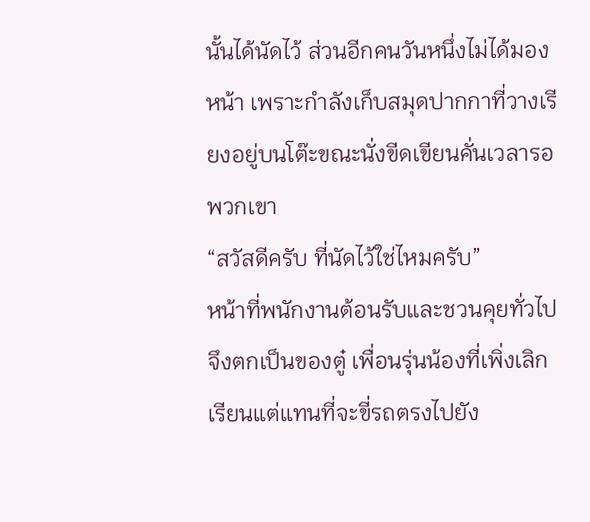นั้นได้นัดไว้ ส่วนอีกคนวันหนึ่งไม่ได้มองหน้า เพราะกำลังเก็บสมุดปากกาที่วางเรียงอยู่บนโต๊ะขณะนั่งขีดเขียนคั่นเวลารอพวกเขา
“สวัสดีครับ ที่นัดไว้ใช่ไหมครับ”
หน้าที่พนักงานต้อนรับและชวนคุยทั่วไปจึงตกเป็นของตู๋ เพื่อนรุ่นน้องที่เพิ่งเลิกเรียนแต่แทนที่จะขี่รถตรงไปยัง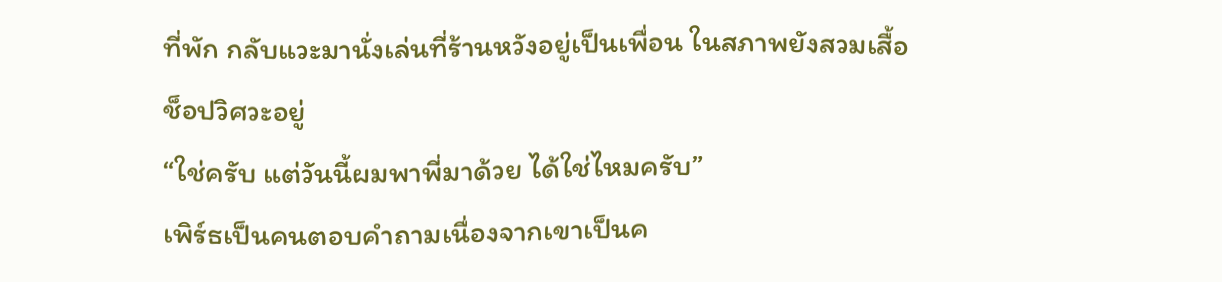ที่พัก กลับแวะมานั่งเล่นที่ร้านหวังอยู่เป็นเพื่อน ในสภาพยังสวมเสื้อช็อปวิศวะอยู่
“ใช่ครับ แต่วันนี้ผมพาพี่มาด้วย ได้ใช่ไหมครับ”
เพิร์ธเป็นคนตอบคำถามเนื่องจากเขาเป็นค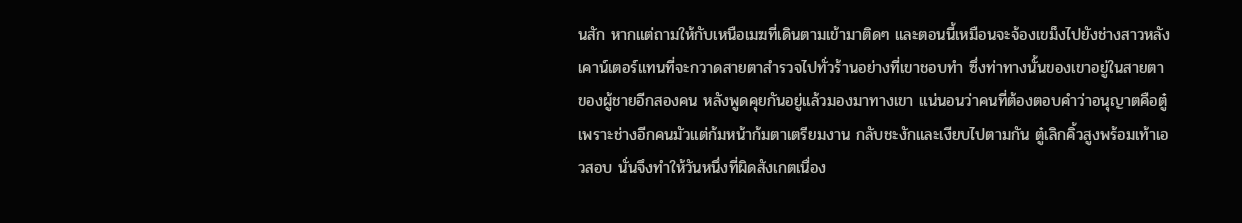นสัก หากแต่ถามให้กับเหนือเมฆที่เดินตามเข้ามาติดๆ และตอนนี้เหมือนจะจ้องเขม็งไปยังช่างสาวหลังเคาน์เตอร์แทนที่จะกวาดสายตาสำรวจไปทั่วร้านอย่างที่เขาชอบทำ ซึ่งท่าทางนั้นของเขาอยู่ในสายตาของผู้ชายอีกสองคน หลังพูดคุยกันอยู่แล้วมองมาทางเขา แน่นอนว่าคนที่ต้องตอบคำว่าอนุญาตคือตู๋ เพราะช่างอีกคนมัวแต่ก้มหน้าก้มตาเตรียมงาน กลับชะงักและเงียบไปตามกัน ตู๋เลิกคิ้วสูงพร้อมเท้าเอวสอบ นั่นจึงทำให้วันหนึ่งที่ผิดสังเกตเนื่อง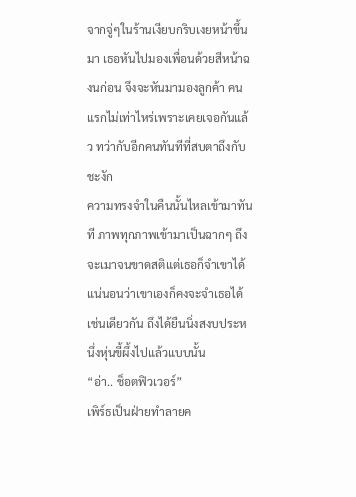จากจู่ๆในร้านเงียบกริบเงยหน้าขึ้นมา เธอหันไปมองเพื่อนด้วยสีหน้าฉงนก่อน จึงจะหันมามองลูกค้า คนแรกไม่เท่าไหร่เพราะเคยเจอกันแล้ว ทว่ากับอีกคนทันทีที่สบตาถึงกับชะงัก
ความทรงจำในคืนนั้นไหลเข้ามาทันที ภาพทุกภาพเข้ามาเป็นฉากๆ ถึงจะเมาจนขาดสติแต่เธอก็จำเขาได้ แน่นอนว่าเขาเองก็คงจะจำเธอได้เช่นเดียวกัน ถึงได้ยืนนิ่งสงบประหนึ่งหุ่นขี้ผึ้งไปแล้วแบบนั้น
“อ่า.. ช็อตฟิวเวอร์”
เพิร์ธเป็นฝ่ายทำลายค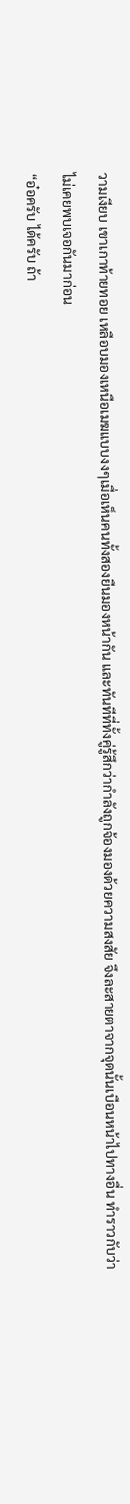วามเงียบ เขาเกาท้ายทอย เหลือบมองเหนือเมฆแบบงงๆเมื่อเห็นคนทั้งสองยืนมองหน้ากัน และทันทีที่ทั้งคู่รู้สึกว่ากำลังถูกจ้องมองด้วยความสงสัย จึงละสายตาจากจุดนั้นเบือนหน้าไปทางอื่น ทำราวกับว่าไม่เคยพบเจอกันมาก่อน
“อ๋อครับ ได้ครับ ถ้า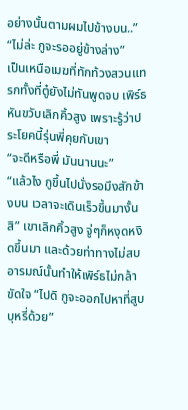อย่างนั้นตามผมไปข้างบน..”
“ไม่ล่ะ กูจะรออยู่ข้างล่าง”
เป็นเหนือเมฆที่ทักท้วงสวนแทรกทั้งที่ตู๋ยังไม่ทันพูดจบ เพิร์ธหันขวับเลิกคิ้วสูง เพราะรู้ว่าประโยคนี้รุ่นพี่คุยกับเขา
“จะดีหรือพี่ มันนานนะ”
“แล้วไง กูขึ้นไปนั่งรอมึงสักข้างบน เวลาจะเดินเร็วขึ้นมางั้นสิ” เขาเลิกคิ้วสูง จู่ๆก็หงุดหงิดขึ้นมา และด้วยท่าทางไม่สบอารมณ์นั้นทำให้เพิร์ธไม่กล้าขัดใจ “ไปดิ กูจะออกไปหาที่สูบบุหรี่ด้วย”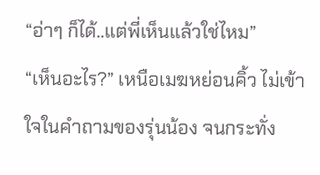“อ่าๆ ก็ได้..แต่พี่เห็นแล้วใช่ไหม”
“เห็นอะไร?” เหนือเมฆหย่อนคิ้ว ไม่เข้าใจในคำถามของรุ่นน้อง จนกระทั่ง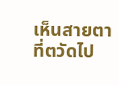เห็นสายตาที่ตวัดไป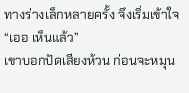ทางร่างเล็กหลายครั้ง จึงเริ่มเข้าใจ “เออ เห็นแล้ว”
เขาบอกปัดเสียงห้วน ก่อนจะหมุน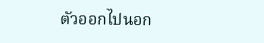ตัวออกไปนอก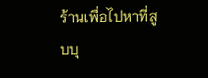ร้านเพื่อไปหาที่สูบบุ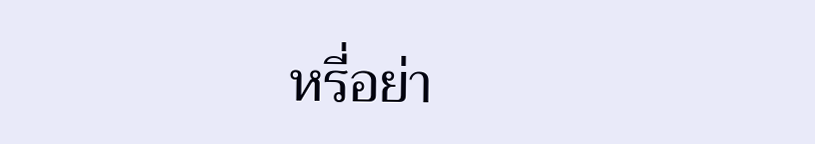หรี่อย่า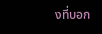งที่บอก